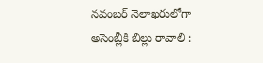నవంబర్‌ నెలాఖరులోగా అసెంబ్లీకి బిల్లు రావాలి :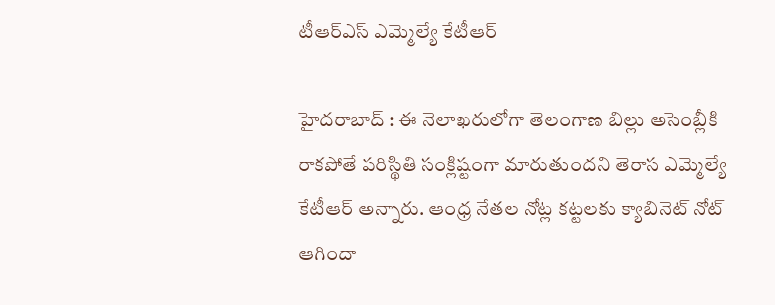టీఆర్‌ఎస్‌ ఎమ్మెల్యే కేటీఆర్‌

హైదరాబాద్‌ : ఈ నెలాఖరులోగా తెలంగాణ బిల్లు అసెంబ్లీకి రాకపోతే పరిస్థితి సంక్లిష్టంగా మారుతుందని తెరాస ఎమ్మెల్యే కేటీఆర్‌ అన్నారు. ఆంధ్ర నేతల నోట్ల కట్టలకు క్యాబినెట్‌ నోట్‌ ఆగిందా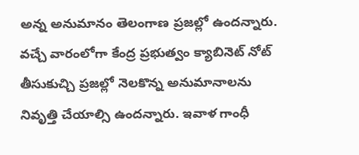అన్న అనుమానం తెలంగాణ ప్రజల్లో ఉందన్నారు. వచ్చే వారంలోగా కేంద్ర ప్రభుత్వం క్యాబినెట్‌ నోట్‌ తీసుకుచ్చి ప్రజల్లో నెలకొన్న అనుమానాలను నివృత్తి చేయాల్సి ఉందన్నారు. ఇవాళ గాంధీ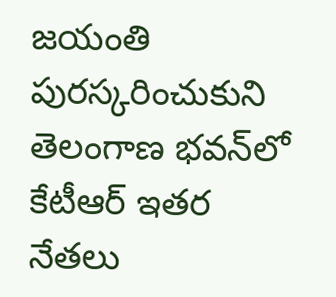జయంతి పురస్కరించుకుని తెలంగాణ భవన్‌లో కేటీఆర్‌ ఇతర నేతలు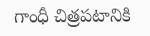గాంధీ చిత్రపటానికి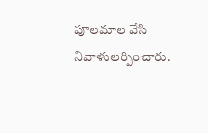పూలమాల వేసి నివాళులర్పించారు.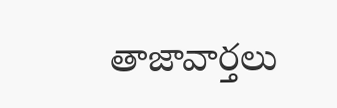తాజావార్తలు